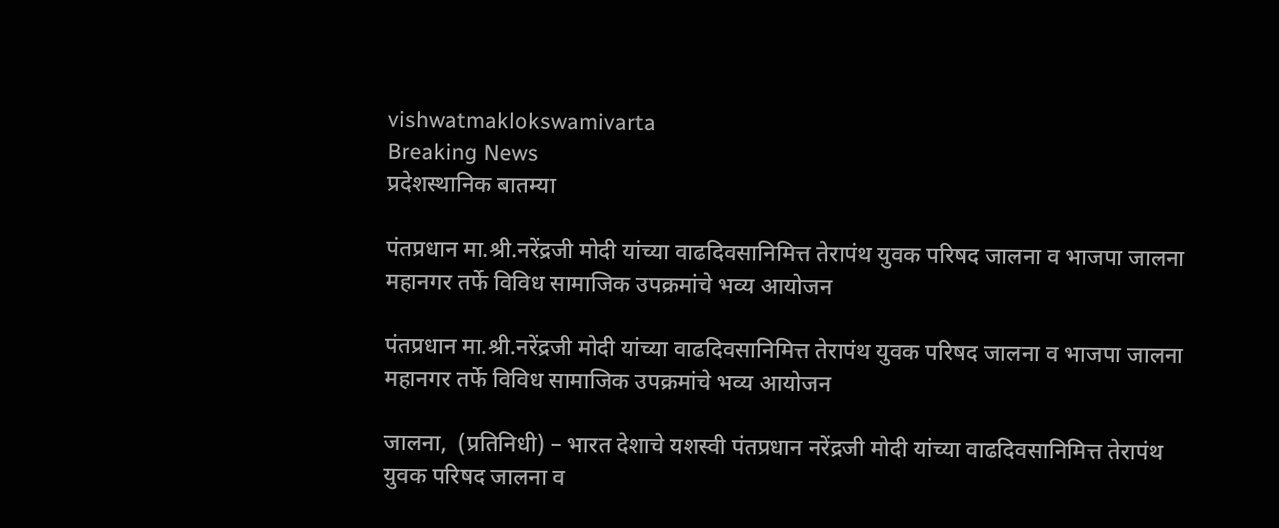vishwatmaklokswamivarta
Breaking News
प्रदेशस्थानिक बातम्या

पंतप्रधान मा.श्री.नरेंद्रजी मोदी यांच्या वाढदिवसानिमित्त तेरापंथ युवक परिषद जालना व भाजपा जालना महानगर तर्फे विविध सामाजिक उपक्रमांचे भव्य आयोजन

पंतप्रधान मा.श्री.नरेंद्रजी मोदी यांच्या वाढदिवसानिमित्त तेरापंथ युवक परिषद जालना व भाजपा जालना महानगर तर्फे विविध सामाजिक उपक्रमांचे भव्य आयोजन

जालना,  (प्रतिनिधी) – भारत देशाचे यशस्वी पंतप्रधान नरेंद्रजी मोदी यांच्या वाढदिवसानिमित्त तेरापंथ युवक परिषद जालना व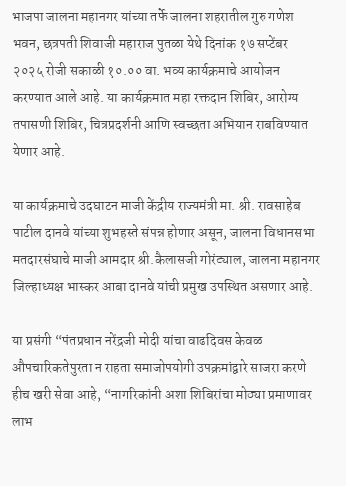भाजपा जालना महानगर यांच्या तर्फे जालना शहरातील गुरु गणेश भवन, छत्रपती शिवाजी महाराज पुतळा येथे दिनांक १७ सप्टेंबर २०२५ रोजी सकाळी १०.०० वा. भव्य कार्यक्रमाचे आयोजन करण्यात आले आहे. या कार्यक्रमात महा रक्तदान शिबिर, आरोग्य तपासणी शिबिर, चित्रप्रदर्शनी आणि स्वच्छता अभियान राबविण्यात येणार आहे.

या कार्यक्रमाचे उदघाटन माजी केंद्रीय राज्यमंत्री मा. श्री. रावसाहेब पाटील दानवे यांच्या शुभहस्ते संपन्न होणार असून, जालना विधानसभा मतदारसंघाचे माजी आमदार श्री.कैलासजी गोरंट्याल, जालना महानगर जिल्हाध्यक्ष भास्कर आबा दानवे यांची प्रमुख उपस्थित असणार आहे.

या प्रसंगी “पंतप्रधान नरेंद्रजी मोदी यांचा वाढदिवस केवळ औपचारिकतेपुरता न राहता समाजोपयोगी उपक्रमांद्वारे साजरा करणे हीच खरी सेवा आहे, “नागरिकांनी अशा शिबिरांचा मोठ्या प्रमाणावर लाभ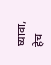घ्यावा, हेच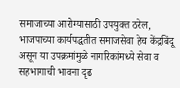समाजाच्या आरोग्यासाठी उपयुक्त ठरेल, भाजपाच्या कार्यपद्धतीत समाजसेवा हेच केंद्रबिंदू असून या उपक्रमांमुळे नागरिकांमध्ये सेवा व सहभागाची भावना दृढ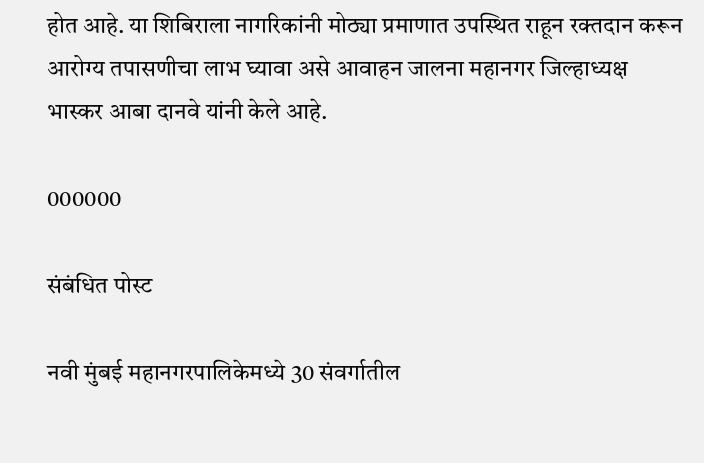होत आहे. या शिबिराला नागरिकांनी मोठ्या प्रमाणात उपस्थित राहून रक्तदान करून आरोग्य तपासणीचा लाभ घ्यावा असे आवाहन जालना महानगर जिल्हाध्यक्ष भास्कर आबा दानवे यांनी केले आहे.

000000

संबंधित पोस्ट

नवी मुंबई महानगरपालिकेमध्ये 30 संवर्गातील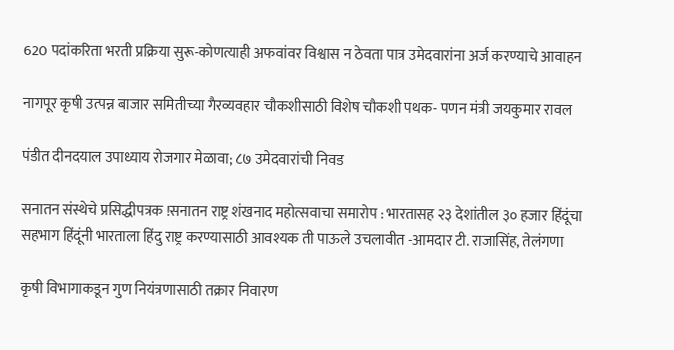620 पदांकरिता भरती प्रक्रिया सुरू-कोणत्याही अफवांवर विश्वास न ठेवता पात्र उमेदवारांना अर्ज करण्याचे आवाहन

नागपूर कृषी उत्पन्न बाजार समितीच्या गैरव्यवहार चौकशीसाठी विशेष चौकशी पथक- पणन मंत्री जयकुमार रावल

पंडीत दीनदयाल उपाध्याय रोजगार मेळावा; ८७ उमेदवारांची निवड

सनातन संस्थेचे प्रसिद्धीपत्रक !सनातन राष्ट्र शंखनाद महोत्सवाचा समारोप : भारतासह २३ देशांतील ३० हजार हिंदूंचा सहभाग हिंदूंनी भारताला हिंदु राष्ट्र करण्यासाठी आवश्यक ती पाऊले उचलावीत -आमदार टी. राजासिंह, तेलंगणा

कृषी विभागाकडून गुण नियंत्रणासाठी तक्रार निवारण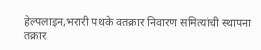हेल्पलाइन,भरारी पथके वतक्रार निवारण समित्यांची स्थापना तक्रार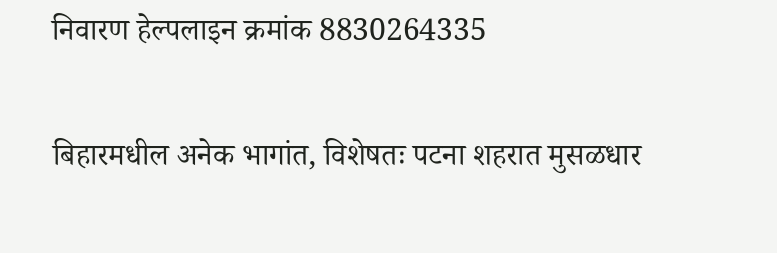निवारण हेल्पलाइन क्रमांक 8830264335

बिहारमधील अनेक भागांत, विशेषतः पटना शहरात मुसळधार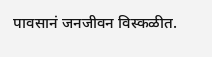पावसानं जनजीवन विस्कळीत.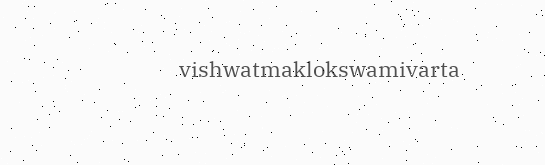vishwatmaklokswamivarta